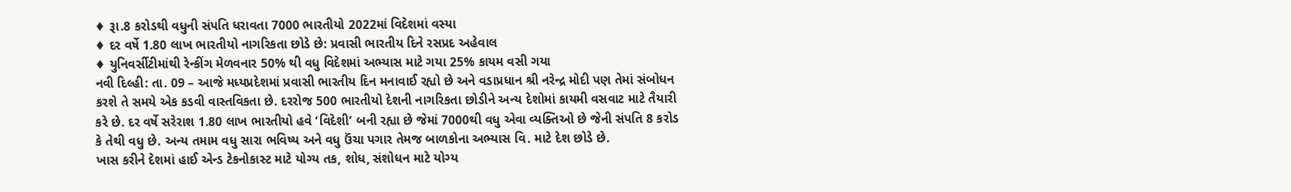♦ રૂા.8 કરોડથી વધુની સંપતિ ધરાવતા 7000 ભારતીયો 2022માં વિદેશમાં વસ્યા
♦ દર વર્ષે 1.80 લાખ ભારતીયો નાગરિકતા છોડે છે: પ્રવાસી ભારતીય દિને રસપ્રદ અહેવાલ
♦ યુનિવર્સીટીમાંથી રેન્કીંગ મેળવનાર 50% થી વધુ વિદેશમાં અભ્યાસ માટે ગયા 25% કાયમ વસી ગયા
નવી દિલ્હી: તા. 09 – આજે મધ્યપ્રદેશમાં પ્રવાસી ભારતીય દિન મનાવાઈ રહ્યો છે અને વડાપ્રધાન શ્રી નરેન્દ્ર મોદી પણ તેમાં સંબોધન કરશે તે સમયે એક કડવી વાસ્તવિકતા છે. દરરોજ 500 ભારતીયો દેશની નાગરિકતા છોડીને અન્ય દેશોમાં કાયમી વસવાટ માટે તૈયારી કરે છે. દર વર્ષે સરેરાશ 1.80 લાખ ભારતીયો હવે ‘વિદેશી’ બની રહ્યા છે જેમાં 7000થી વધુ એવા વ્યક્તિઓ છે જેની સંપતિ 8 કરોડ કે તેથી વધુ છે. અન્ય તમામ વધુ સારા ભવિષ્ય અને વધુ ઉંચા પગાર તેમજ બાળકોના અભ્યાસ વિ. માટે દેશ છોડે છે.
ખાસ કરીને દેશમાં હાઈ એન્ડ ટેકનોકાસ્ટ માટે યોગ્ય તક, શોધ, સંશોધન માટે યોગ્ય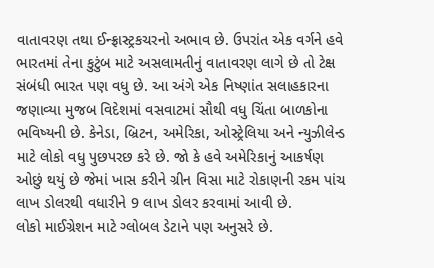વાતાવરણ તથા ઈન્ફ્રાસ્ટ્રકચરનો અભાવ છે. ઉપરાંત એક વર્ગને હવે ભારતમાં તેના કુટુંબ માટે અસલામતીનું વાતાવરણ લાગે છે તો ટેક્ષ સંબંધી ભારત પણ વધુ છે. આ અંગે એક નિષ્ણાંત સલાહકારના જણાવ્યા મુજબ વિદેશમાં વસવાટમાં સૌથી વધુ ચિંતા બાળકોના ભવિષ્યની છે. કેનેડા, બ્રિટન, અમેરિકા, ઓસ્ટ્રેલિયા અને ન્યુઝીલેન્ડ માટે લોકો વધુ પુછપરછ કરે છે. જો કે હવે અમેરિકાનું આકર્ષણ ઓછું થયું છે જેમાં ખાસ કરીને ગ્રીન વિસા માટે રોકાણની રકમ પાંચ લાખ ડોલરથી વધારીને 9 લાખ ડોલર કરવામાં આવી છે.
લોકો માઈગ્રેશન માટે ગ્લોબલ ડેટાને પણ અનુસરે છે.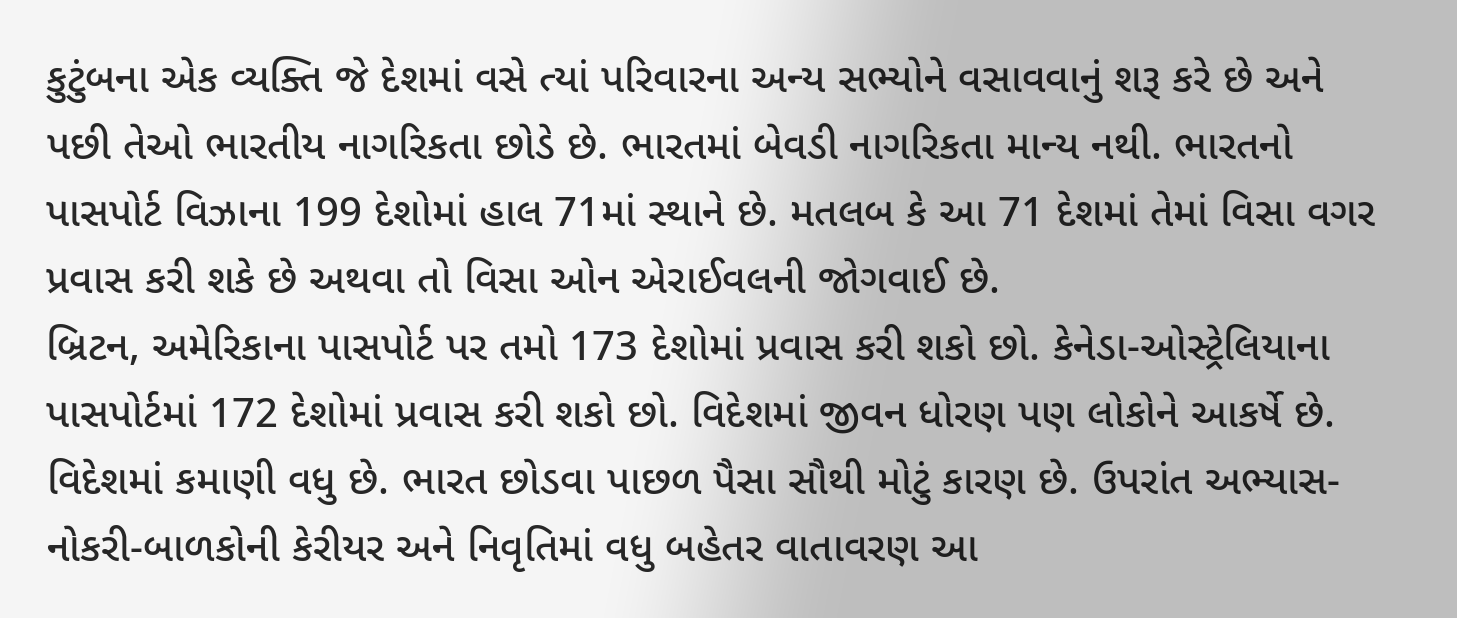કુટુંબના એક વ્યક્તિ જે દેશમાં વસે ત્યાં પરિવારના અન્ય સભ્યોને વસાવવાનું શરૂ કરે છે અને પછી તેઓ ભારતીય નાગરિકતા છોડે છે. ભારતમાં બેવડી નાગરિકતા માન્ય નથી. ભારતનો પાસપોર્ટ વિઝાના 199 દેશોમાં હાલ 71માં સ્થાને છે. મતલબ કે આ 71 દેશમાં તેમાં વિસા વગર પ્રવાસ કરી શકે છે અથવા તો વિસા ઓન એરાઈવલની જોગવાઈ છે.
બ્રિટન, અમેરિકાના પાસપોર્ટ પર તમો 173 દેશોમાં પ્રવાસ કરી શકો છો. કેનેડા-ઓસ્ટ્રેલિયાના પાસપોર્ટમાં 172 દેશોમાં પ્રવાસ કરી શકો છો. વિદેશમાં જીવન ધોરણ પણ લોકોને આકર્ષે છે. વિદેશમાં કમાણી વધુ છે. ભારત છોડવા પાછળ પૈસા સૌથી મોટું કારણ છે. ઉપરાંત અભ્યાસ-નોકરી-બાળકોની કેરીયર અને નિવૃતિમાં વધુ બહેતર વાતાવરણ આ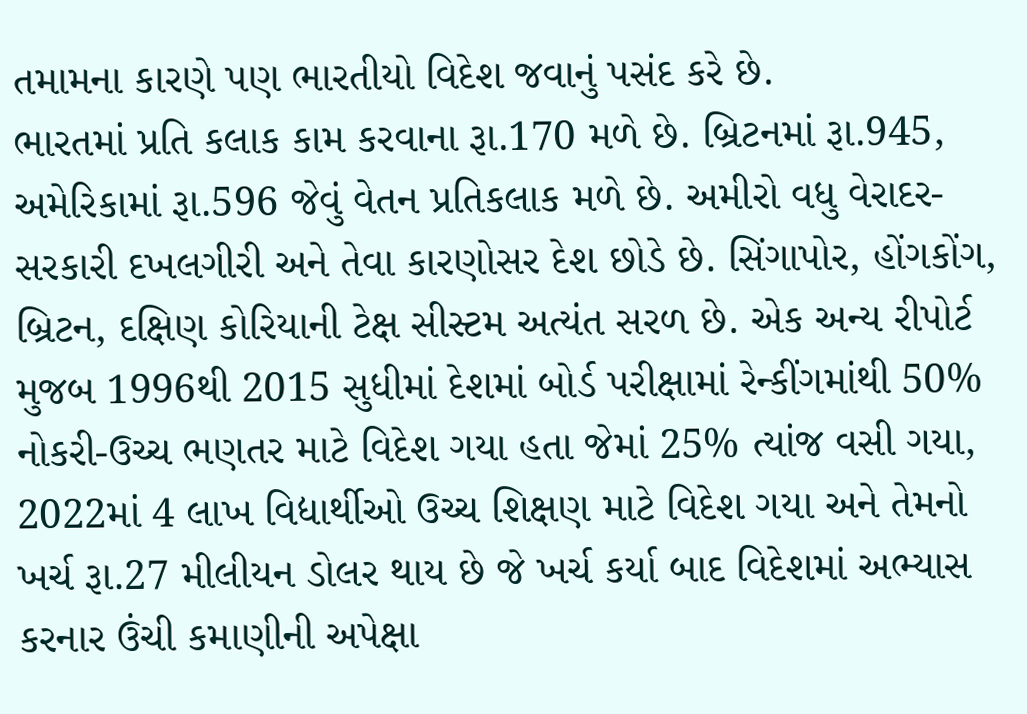તમામના કારણે પણ ભારતીયો વિદેશ જવાનું પસંદ કરે છે.
ભારતમાં પ્રતિ કલાક કામ કરવાના રૂા.170 મળે છે. બ્રિટનમાં રૂા.945, અમેરિકામાં રૂા.596 જેવું વેતન પ્રતિકલાક મળે છે. અમીરો વધુ વેરાદર-સરકારી દખલગીરી અને તેવા કારણોસર દેશ છોડે છે. સિંગાપોર, હોંગકોંગ, બ્રિટન, દક્ષિણ કોરિયાની ટેક્ષ સીસ્ટમ અત્યંત સરળ છે. એક અન્ય રીપોર્ટ મુજબ 1996થી 2015 સુધીમાં દેશમાં બોર્ડ પરીક્ષામાં રેન્કીંગમાંથી 50% નોકરી-ઉચ્ચ ભણતર માટે વિદેશ ગયા હતા જેમાં 25% ત્યાંજ વસી ગયા, 2022માં 4 લાખ વિદ્યાર્થીઓ ઉચ્ચ શિક્ષણ માટે વિદેશ ગયા અને તેમનો ખર્ચ રૂા.27 મીલીયન ડોલર થાય છે જે ખર્ચ કર્યા બાદ વિદેશમાં અભ્યાસ કરનાર ઉંચી કમાણીની અપેક્ષા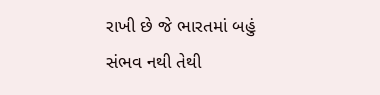રાખી છે જે ભારતમાં બહું સંભવ નથી તેથી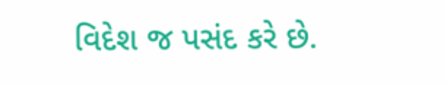વિદેશ જ પસંદ કરે છે.